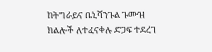ከትግራይና ቤኒሻንጉል ጉሙዝ ክልሎች ለተፈናቀሉ ድጋፍ ተደረገ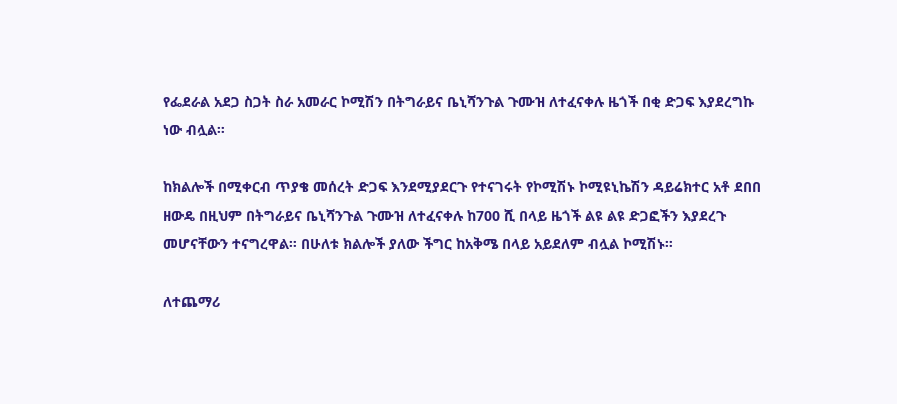የፌደራል አደጋ ስጋት ስራ አመራር ኮሚሽን በትግራይና ቤኒሻንጉል ጉሙዝ ለተፈናቀሉ ዜጎች በቂ ድጋፍ እያደረግኩ ነው ብሏል።

ከክልሎች በሚቀርብ ጥያቄ መሰረት ድጋፍ እንደሚያደርጉ የተናገሩት የኮሚሽኑ ኮሚዩኒኬሽን ዳይሬክተር አቶ ደበበ ዘውዴ በዚህም በትግራይና ቤኒሻንጉል ጉሙዝ ለተፈናቀሉ ከ700 ሺ በላይ ዜጎች ልዩ ልዩ ድጋፎችን እያደረጉ መሆናቸውን ተናግረዋል። በሁለቱ ክልሎች ያለው ችግር ከአቅሜ በላይ አይደለም ብሏል ኮሚሽኑ።

ለተጨማሪ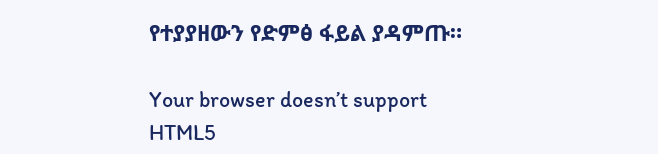የተያያዘውን የድምፅ ፋይል ያዳምጡ።

Your browser doesn’t support HTML5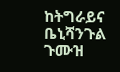ከትግራይና ቤኒሻንጉል ጉሙዝ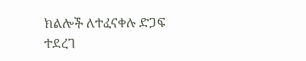ክልሎች ለተፈናቀሉ ድጋፍ ተደረገ